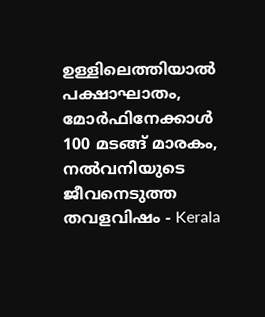ഉള്ളിലെത്തിയാൽ പക്ഷാഘാതം, മോർഫിനേക്കാൾ 100 മടങ്ങ് മാരകം, നൽവനിയുടെ ജീവനെടുത്ത തവളവിഷം - Kerala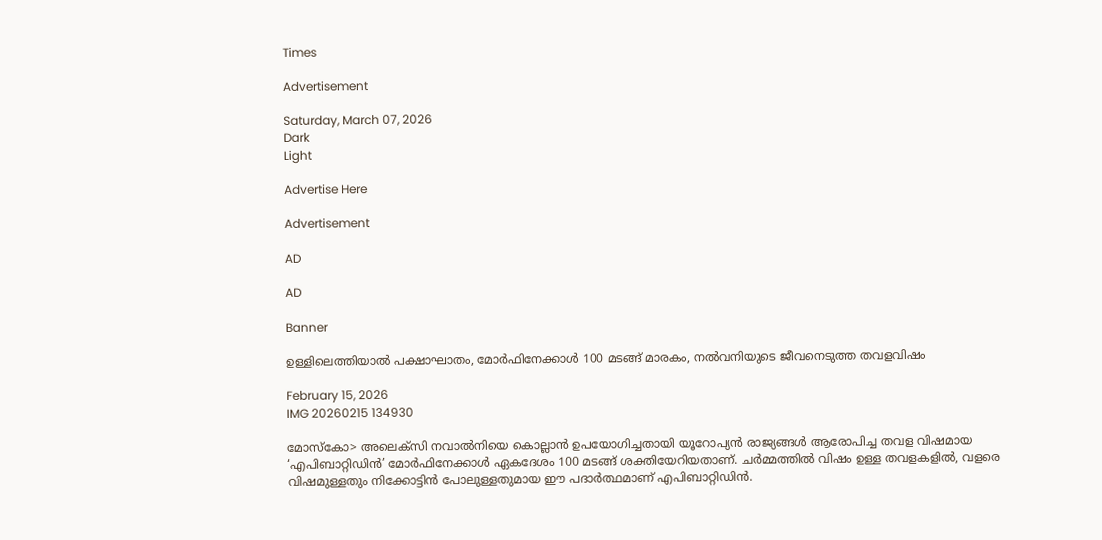Times

Advertisement

Saturday, March 07, 2026
Dark
Light

Advertise Here

Advertisement

AD

AD

Banner

ഉള്ളിലെത്തിയാൽ പക്ഷാഘാതം, മോർഫിനേക്കാൾ 100 മടങ്ങ് മാരകം, നൽവനിയുടെ ജീവനെടുത്ത തവളവിഷം

February 15, 2026
IMG 20260215 134930

മോസ്‌കോ> അലെക്‌സി നവാൽനിയെ കൊല്ലാൻ ഉപയോഗിച്ചതായി യൂറോപ്യൻ രാജ്യങ്ങൾ ആരോപിച്ച തവള വിഷമായ ‘എപിബാറ്റിഡിൻ’ മോർഫിനേക്കാൾ ഏകദേശം 100 മടങ്ങ് ശക്തിയേറിയതാണ്. ചർമ്മത്തിൽ വിഷം ഉള്ള തവളകളിൽ, വളരെ വിഷമുള്ളതും നിക്കോട്ടിൻ പോലുള്ളതുമായ ഈ പദാർത്ഥമാണ് എപിബാറ്റിഡിൻ.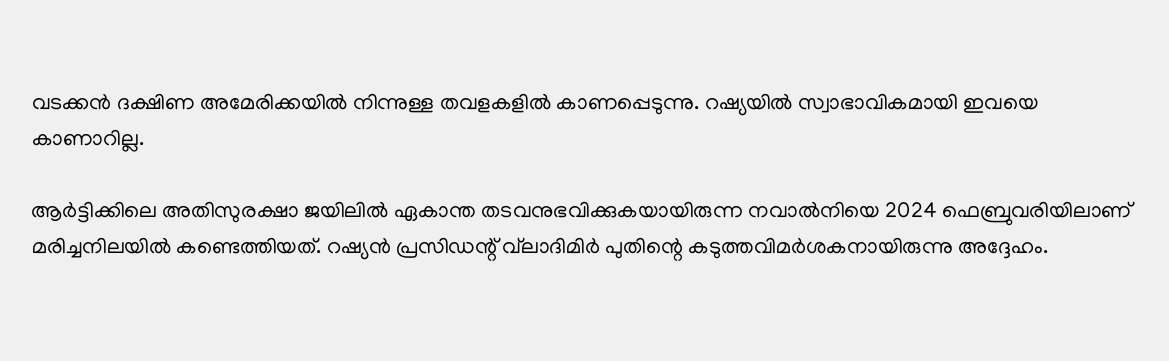വടക്കൻ ദക്ഷിണ അമേരിക്കയിൽ നിന്നുള്ള തവളകളിൽ കാണപ്പെടുന്നു. റഷ്യയിൽ സ്വാഭാവികമായി ഇവയെ കാണാറില്ല.

ആർട്ടിക്കിലെ അതിസുരക്ഷാ ജയിലിൽ ഏകാന്ത തടവനുഭവിക്കുകയായിരുന്ന നവാൽനിയെ 2024 ഫെബ്രുവരിയിലാണ് മരിച്ചനിലയിൽ കണ്ടെത്തിയത്. റഷ്യൻ പ്രസിഡന്റ് വ്‌ലാദിമിർ പുതിന്റെ കടുത്തവിമർശകനായിരുന്നു അദ്ദേഹം.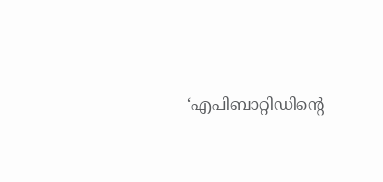‘എപിബാറ്റിഡിന്റെ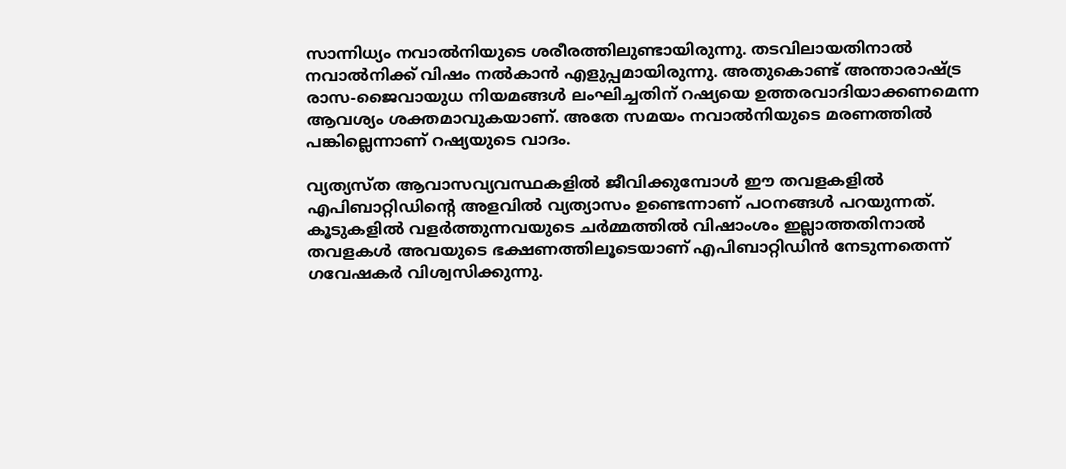സാന്നിധ്യം നവാൽനിയുടെ ശരീരത്തിലുണ്ടായിരുന്നു. തടവിലായതിനാൽ നവാൽനിക്ക് വിഷം നൽകാൻ എളുപ്പമായിരുന്നു. അതുകൊണ്ട് അന്താരാഷ്ട്ര രാസ-ജൈവായുധ നിയമങ്ങൾ ലംഘിച്ചതിന് റഷ്യയെ ഉത്തരവാദിയാക്കണമെന്ന ആവശ്യം ശക്തമാവുകയാണ്. അതേ സമയം നവാൽനിയുടെ മരണത്തിൽ പങ്കില്ലെന്നാണ് റഷ്യയുടെ വാദം.

വ്യത്യസ്ത ആവാസവ്യവസ്ഥകളിൽ ജീവിക്കുമ്പോൾ ഈ തവളകളിൽ എപിബാറ്റിഡിന്റെ അളവിൽ വ്യത്യാസം ഉണ്ടെന്നാണ് പഠനങ്ങൾ പറയുന്നത്. കൂടുകളിൽ വളർത്തുന്നവയുടെ ചർമ്മത്തിൽ വിഷാംശം ഇല്ലാത്തതിനാൽ തവളകൾ അവയുടെ ഭക്ഷണത്തിലൂടെയാണ് എപിബാറ്റിഡിൻ നേടുന്നതെന്ന് ഗവേഷകർ വിശ്വസിക്കുന്നു.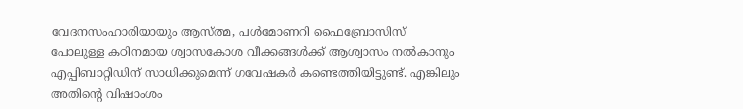വേദനസംഹാരിയായും ആസ്ത്മ, പൾമോണറി ഫൈബ്രോസിസ് പോലുള്ള കഠിനമായ ശ്വാസകോശ വീക്കങ്ങൾക്ക് ആശ്വാസം നൽകാനും എപ്പിബാറ്റിഡിന് സാധിക്കുമെന്ന് ഗവേഷകർ കണ്ടെത്തിയിട്ടുണ്ട്. എങ്കിലും അതിന്റെ വിഷാംശം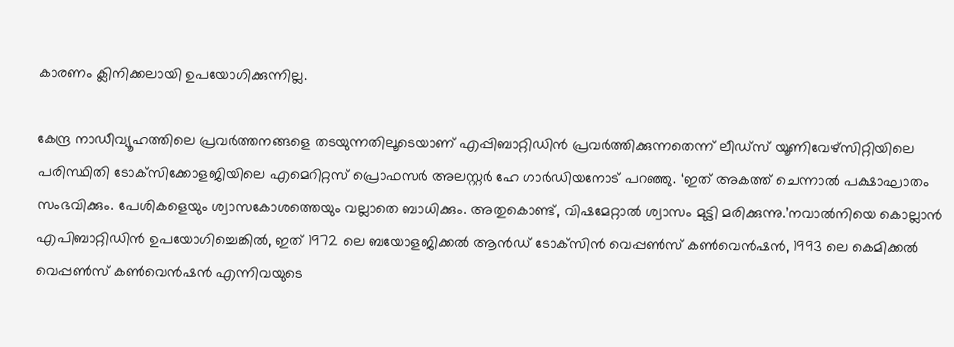കാരണം ക്ലിനിക്കലായി ഉപയോഗിക്കുന്നില്ല.

കേന്ദ്ര നാഡീവ്യൂഹത്തിലെ പ്രവർത്തനങ്ങളെ തടയുന്നതിലൂടെയാണ് എപ്പിബാറ്റിഡിൻ പ്രവർത്തിക്കുന്നതെന്ന് ലീഡ്‌സ് യൂണിവേഴ്‌സിറ്റിയിലെ പരിസ്ഥിതി ടോക്‌സിക്കോളജിയിലെ എമെറിറ്റസ് പ്രൊഫസർ അലസ്റ്റർ ഹേ ഗാർഡിയനോട് പറഞ്ഞു. ‘ഇത് അകത്ത് ചെന്നാൽ പക്ഷാഘാതം സംഭവിക്കും. പേശികളെയും ശ്വാസകോശത്തെയും വല്ലാതെ ബാധിക്കും. അതുകൊണ്ട്, വിഷമേറ്റാൽ ശ്വാസം മുട്ടി മരിക്കുന്നു.’നവാൽനിയെ കൊല്ലാൻ എപിബാറ്റിഡിൻ ഉപയോഗിച്ചെങ്കിൽ, ഇത് 1972 ലെ ബയോളജിക്കൽ ആൻഡ് ടോക്‌സിൻ വെപ്പൺസ് കൺവെൻഷൻ, 1993 ലെ കെമിക്കൽ വെപ്പൺസ് കൺവെൻഷൻ എന്നിവയുടെ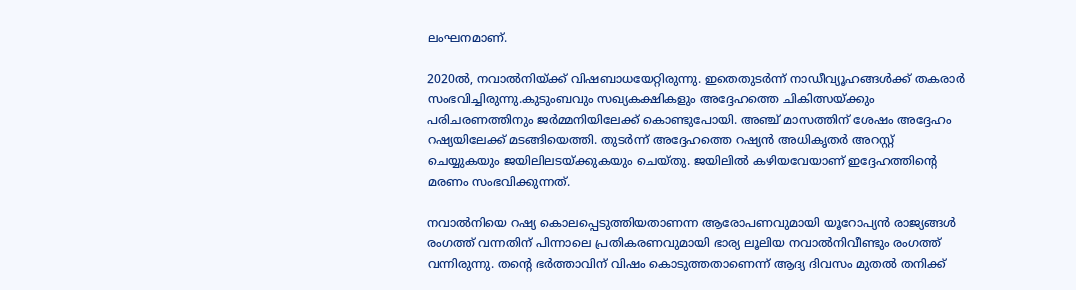ലംഘനമാണ്.

2020ൽ, നവാൽനിയ്ക്ക് വിഷബാധയേറ്റിരുന്നു. ഇതെതുടർന്ന് നാഡീവ്യൂഹങ്ങൾക്ക് തകരാർ സംഭവിച്ചിരുന്നു.കുടുംബവും സഖ്യകക്ഷികളും അദ്ദേഹത്തെ ചികിത്സയ്ക്കും പരിചരണത്തിനും ജർമ്മനിയിലേക്ക് കൊണ്ടുപോയി. അഞ്ച് മാസത്തിന് ശേഷം അദ്ദേഹം റഷ്യയിലേക്ക് മടങ്ങിയെത്തി. തുടർന്ന് അദ്ദേഹത്തെ റഷ്യൻ അധികൃതർ അറസ്റ്റ് ചെയ്യുകയും ജയിലിലടയ്ക്കുകയും ചെയ്തു. ജയിലിൽ കഴിയവേയാണ് ഇദ്ദേഹത്തിന്റെ മരണം സംഭവിക്കുന്നത്.

നവാൽനിയെ റഷ്യ കൊലപ്പെടുത്തിയതാണന്ന ആരോപണവുമായി യൂറോപ്യൻ രാജ്യങ്ങൾ രംഗത്ത് വന്നതിന് പിന്നാലെ പ്രതികരണവുമായി ഭാര്യ ലൂലിയ നവാൽനിവീണ്ടും രംഗത്ത് വന്നിരുന്നു. തന്റെ ഭർത്താവിന് വിഷം കൊടുത്തതാണെന്ന് ആദ്യ ദിവസം മുതൽ തനിക്ക്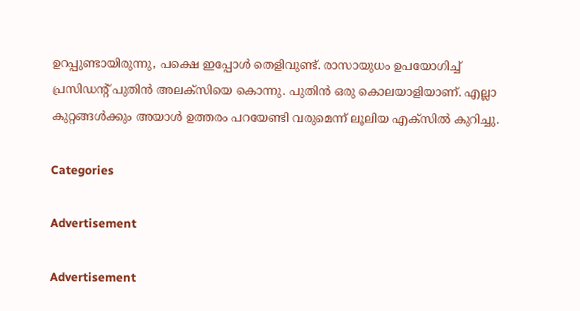ഉറപ്പുണ്ടായിരുന്നു, പക്ഷെ ഇപ്പോൾ തെളിവുണ്ട്. രാസായുധം ഉപയോഗിച്ച് പ്രസിഡന്റ് പുതിൻ അലക്‌സിയെ കൊന്നു. പുതിൻ ഒരു കൊലയാളിയാണ്. എല്ലാ കുറ്റങ്ങൾക്കും അയാൾ ഉത്തരം പറയേണ്ടി വരുമെന്ന് ലൂലിയ എക്‌സിൽ കുറിച്ചു.

Categories

Advertisement

Advertisement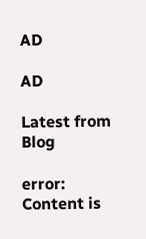AD

AD

Latest from Blog

error: Content is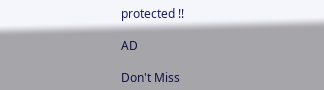protected !!

AD

Don't Miss